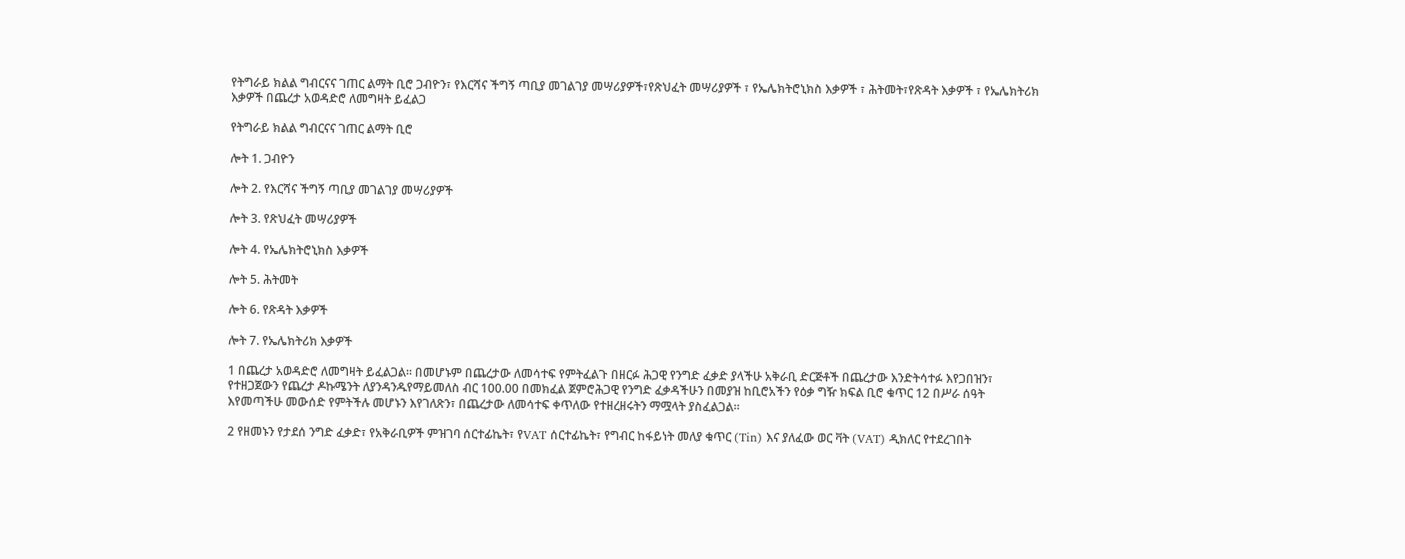የትግራይ ክልል ግብርናና ገጠር ልማት ቢሮ ጋብዮን፣ የእርሻና ችግኝ ጣቢያ መገልገያ መሣሪያዎች፣የጽህፈት መሣሪያዎች ፣ የኤሌክትሮኒክስ እቃዎች ፣ ሕትመት፣የጽዳት እቃዎች ፣ የኤሌክትሪክ እቃዎች በጨረታ አወዳድሮ ለመግዛት ይፈልጋ

የትግራይ ክልል ግብርናና ገጠር ልማት ቢሮ

ሎት 1. ጋብዮን

ሎት 2. የእርሻና ችግኝ ጣቢያ መገልገያ መሣሪያዎች

ሎት 3. የጽህፈት መሣሪያዎች

ሎት 4. የኤሌክትሮኒክስ እቃዎች

ሎት 5. ሕትመት

ሎት 6. የጽዳት እቃዎች

ሎት 7. የኤሌክትሪክ እቃዎች

1 በጨረታ አወዳድሮ ለመግዛት ይፈልጋል። በመሆኑም በጨረታው ለመሳተፍ የምትፈልጉ በዘርፉ ሕጋዊ የንግድ ፈቃድ ያላችሁ አቅራቢ ድርጅቶች በጨረታው እንድትሳተፉ እየጋበዝን፣ የተዘጋጀውን የጨረታ ዶኩሜንት ለያንዳንዱየማይመለስ ብር 100.00 በመክፈል ጀምሮሕጋዊ የንግድ ፈቃዳችሁን በመያዝ ከቢሮአችን የዕቃ ግዥ ክፍል ቢሮ ቁጥር 12 በሥራ ሰዓት እየመጣችሁ መውሰድ የምትችሉ መሆኑን እየገለጽን፣ በጨረታው ለመሳተፍ ቀጥለው የተዘረዘሩትን ማሟላት ያስፈልጋል።

2 የዘመኑን የታደሰ ንግድ ፈቃድ፣ የአቅራቢዎች ምዝገባ ሰርተፊኬት፣ የVAT ሰርተፊኬት፣ የግብር ከፋይነት መለያ ቁጥር (Tin) እና ያለፈው ወር ቫት (VAT) ዲክለር የተደረገበት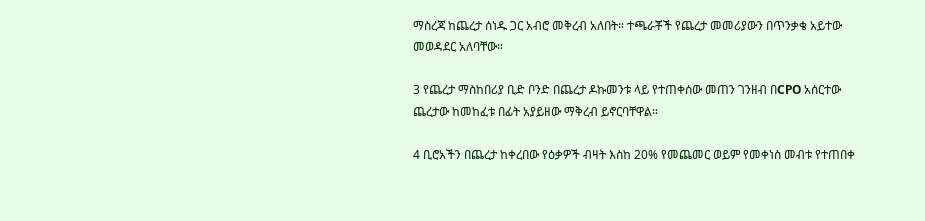ማስረጃ ከጨረታ ሰነዱ ጋር አብሮ መቅረብ አለበት። ተጫራቾች የጨረታ መመሪያውን በጥንቃቄ አይተው መወዳደር አለባቸው።

3 የጨረታ ማስከበሪያ ቢድ ቦንድ በጨረታ ዶኩመንቱ ላይ የተጠቀሰው መጠን ገንዘብ በCPO አሰርተው ጨረታው ከመከፈቱ በፊት አያይዘው ማቅረብ ይኖርባቸዋል።

4 ቢሮአችን በጨረታ ከቀረበው የዕቃዎች ብዛት እስከ 20% የመጨመር ወይም የመቀነስ መብቱ የተጠበቀ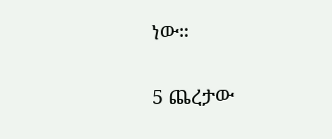ነው።

5 ጨረታው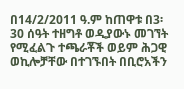በ14/2/2011 ዓ.ም ከጠዋቱ በ3፡30 ሰዓት ተዘግቶ ወዲያውኑ መገኘት የሚፈልጉ ተጫራቾች ወይም ሕጋዊ ወኪሎቻቸው በተገኙበት በቢሮአችን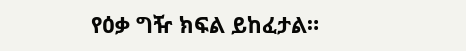የዕቃ ግዥ ክፍል ይከፈታል።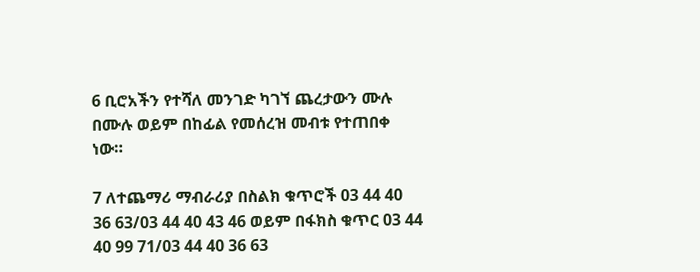6 ቢሮአችን የተሻለ መንገድ ካገኘ ጨረታውን ሙሉ በሙሉ ወይም በከፊል የመሰረዝ መብቱ የተጠበቀ ነው።

7 ለተጨማሪ ማብራሪያ በስልክ ቁጥሮች 03 44 40 36 63/03 44 40 43 46 ወይም በፋክስ ቁጥር 03 44 40 99 71/03 44 40 36 63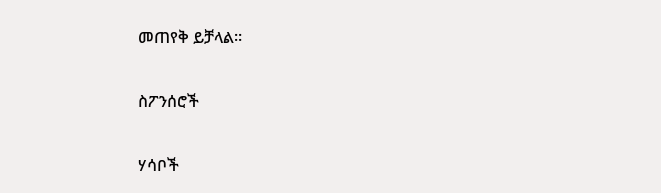መጠየቅ ይቻላል።

ስፖንሰሮች

ሃሳቦች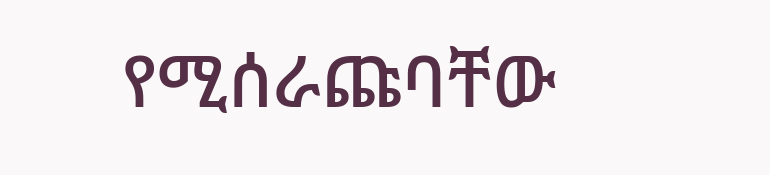የሚሰራጩባቸው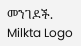መንገዶች.
Milkta Logo